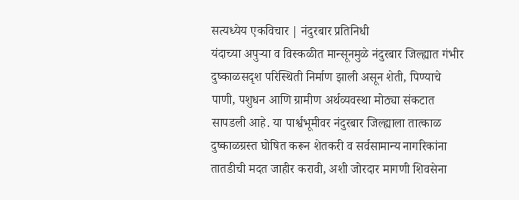सत्यध्येय एकविचार | नंदुरबार प्रतिनिधी
यंदाच्या अपुऱ्या व विस्कळीत मान्सूनमुळे नंदुरबार जिल्ह्यात गंभीर दुष्काळसदृश परिस्थिती निर्माण झाली असून शेती, पिण्याचे पाणी, पशुधन आणि ग्रामीण अर्थव्यवस्था मोठ्या संकटात सापडली आहे. या पार्श्वभूमीवर नंदुरबार जिल्ह्याला तात्काळ दुष्काळग्रस्त घोषित करून शेतकरी व सर्वसामान्य नागरिकांना तातडीची मदत जाहीर करावी, अशी जोरदार मागणी शिवसेना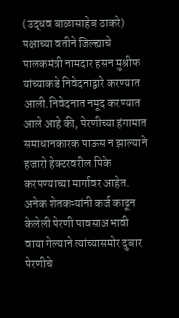(उद्धव बाळासाहेब ठाकरे) पक्षाच्या वतीने जिल्ह्याचे पालकमंत्री नामदार हसन मुश्रीफ यांच्याकडे निवेदनाद्वारे करण्यात आली.निवेदनात नमूद करण्यात आले आहे की, पेरणीच्या हंगामात समाधानकारक पाऊस न झाल्याने हजारो हेक्टरवरील पिके करपण्याच्या मार्गावर आहेत. अनेक शेतकऱ्यांनी कर्ज काढून केलेली पेरणी पावसाअभावी वाया गेल्याने त्यांच्यासमोर दुबार पेरणीचे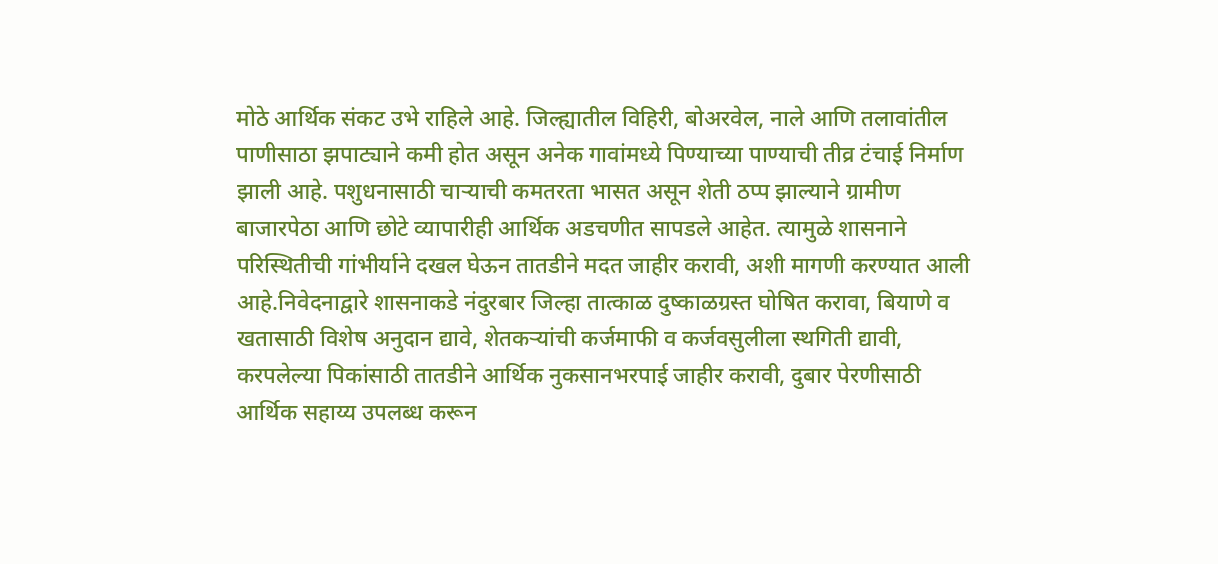मोठे आर्थिक संकट उभे राहिले आहे. जिल्ह्यातील विहिरी, बोअरवेल, नाले आणि तलावांतील पाणीसाठा झपाट्याने कमी होत असून अनेक गावांमध्ये पिण्याच्या पाण्याची तीव्र टंचाई निर्माण झाली आहे. पशुधनासाठी चाऱ्याची कमतरता भासत असून शेती ठप्प झाल्याने ग्रामीण बाजारपेठा आणि छोटे व्यापारीही आर्थिक अडचणीत सापडले आहेत. त्यामुळे शासनाने परिस्थितीची गांभीर्याने दखल घेऊन तातडीने मदत जाहीर करावी, अशी मागणी करण्यात आली आहे.निवेदनाद्वारे शासनाकडे नंदुरबार जिल्हा तात्काळ दुष्काळग्रस्त घोषित करावा, बियाणे व खतासाठी विशेष अनुदान द्यावे, शेतकऱ्यांची कर्जमाफी व कर्जवसुलीला स्थगिती द्यावी, करपलेल्या पिकांसाठी तातडीने आर्थिक नुकसानभरपाई जाहीर करावी, दुबार पेरणीसाठी आर्थिक सहाय्य उपलब्ध करून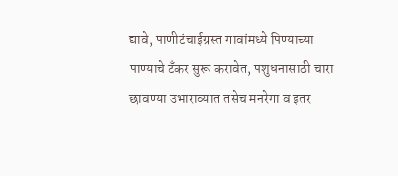द्यावे, पाणीटंचाईग्रस्त गावांमध्ये पिण्याच्या पाण्याचे टँकर सुरू करावेत, पशुधनासाठी चारा छावण्या उभाराव्यात तसेच मनरेगा व इतर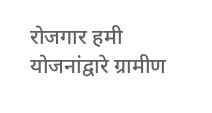रोजगार हमी योजनांद्वारे ग्रामीण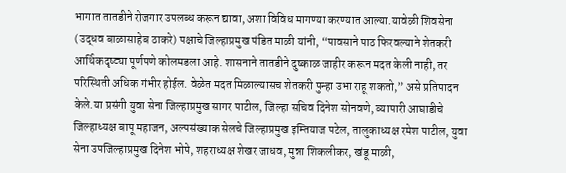भागात तातडीने रोजगार उपलब्ध करून द्यावा, अशा विविध मागण्या करण्यात आल्या.यावेळी शिवसेना (उद्धव बाळासाहेब ठाकरे) पक्षाचे जिल्हाप्रमुख पंडित माळी यांनी, “पावसाने पाठ फिरवल्याने शेतकरी आर्थिकदृष्ट्या पूर्णपणे कोलमडला आहे. शासनाने तातडीने दुष्काळ जाहीर करून मदत केली नाही, तर परिस्थिती अधिक गंभीर होईल. वेळेत मदत मिळाल्यासच शेतकरी पुन्हा उभा राहू शकतो,” असे प्रतिपादन केले.या प्रसंगी युवा सेना जिल्हाप्रमुख सागर पाटील, जिल्हा सचिव दिनेश सोनवणे, व्यापारी आघाडीचे जिल्हाध्यक्ष बापू महाजन, अल्पसंख्याक सेलचे जिल्हाप्रमुख इम्तियाज पटेल, तालुकाध्यक्ष रमेश पाटील, युवा सेना उपजिल्हाप्रमुख दिनेश भोपे, शहराध्यक्ष शेखर जाधव, मुन्ना शिकलीकर, खंडू माळी,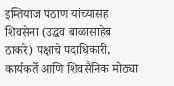इम्तियाज पठाण यांच्यासह शिवसेना (उद्धव बाळासाहेब ठाकरे) पक्षाचे पदाधिकारी, कार्यकर्ते आणि शिवसैनिक मोठ्या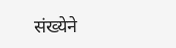संख्येने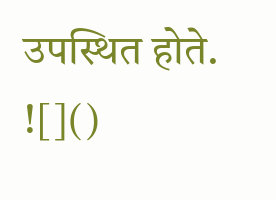उपस्थित होते.
![]()